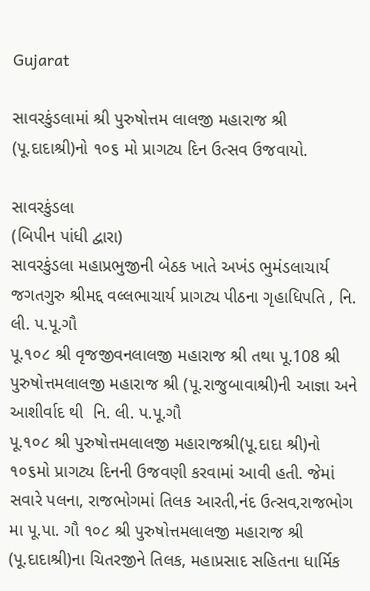Gujarat

સાવરકુંડલામાં શ્રી પુરુષોત્તમ લાલજી મહારાજ શ્રી (પૂ.દાદાશ્રી)નો ૧૦૬ મો પ્રાગટ્ય દિન ઉત્સવ ઉજવાયો.

સાવરકુંડલા
(બિપીન પાંધી દ્વારા)
સાવરકુંડલા મહાપ્રભુજીની બેઠક ખાતે અખંડ ભુમંડલાચાર્ય જગતગુરુ શ્રીમદ્દ વલ્લભાચાર્ય પ્રાગટ્ય પીઠના ગૃહાધિપતિ , નિ. લી. પ.પૂ.ગૌ
પૂ.૧૦૮ શ્રી વૃજજીવનલાલજી મહારાજ શ્રી તથા પૂ.108 શ્રી પુરુષોત્તમલાલજી મહારાજ શ્રી (પૂ.રાજુબાવાશ્રી)ની આજ્ઞા અને આશીર્વાદ થી  નિ. લી. પ.પૂ.ગૌ
પૂ.૧૦૮ શ્રી પુરુષોત્તમલાલજી મહારાજશ્રી(પૂ.દાદા શ્રી)નો ૧૦૬મો પ્રાગટ્ય દિનની ઉજવણી કરવામાં આવી હતી. જેમાં સવારે પલના, રાજભોગમાં તિલક આરતી,નંદ ઉત્સવ,રાજભોગ મા પૂ.પા. ગૌ ૧૦૮ શ્રી પુરુષોત્તમલાલજી મહારાજ શ્રી (પૂ.દાદાશ્રી)ના ચિતરજીને તિલક, મહાપ્રસાદ સહિતના ધાર્મિક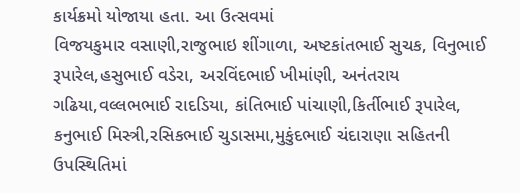કાર્યક્રમો યોજાયા હતા. આ ઉત્સવમાં
વિજયકુમાર વસાણી,રાજુભાઇ શીંગાળા, અષ્ટકાંતભાઈ સુચક, વિનુભાઈ રૂપારેલ,હસુભાઈ વડેરા, અરવિંદભાઈ ખીમાંણી, અનંતરાય ગઢિયા,વલ્લભભાઈ રાદડિયા, કાંતિભાઈ પાંચાણી,કિર્તીભાઈ રૂપારેલ, કનુભાઈ મિસ્ત્રી,રસિકભાઈ ચુડાસમા,મુકુંદભાઈ ચંદારાણા સહિતની ઉપસ્થિતિમાં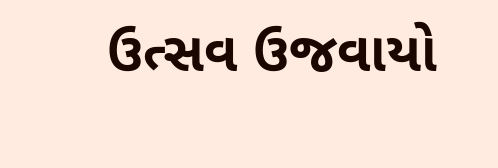ઉત્સવ ઉજવાયો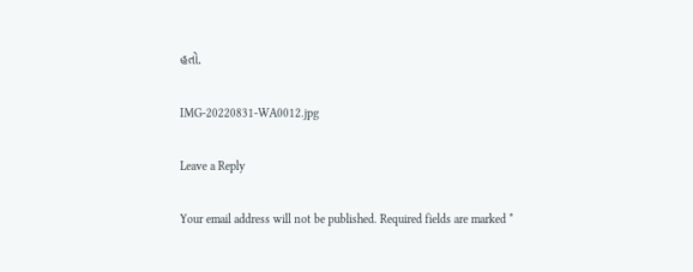હતો.

IMG-20220831-WA0012.jpg

Leave a Reply

Your email address will not be published. Required fields are marked *